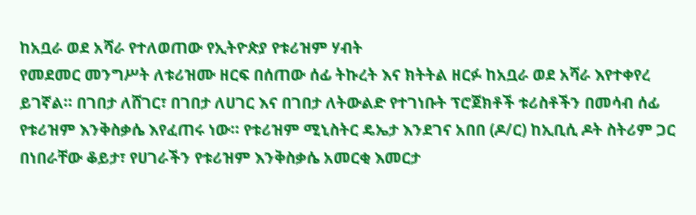ከአቧራ ወደ አሻራ የተለወጠው የኢትዮጵያ የቱሪዝም ሃብት
የመደመር መንግሥት ለቱሪዝሙ ዘርፍ በሰጠው ሰፊ ትኩረት እና ክትትል ዘርፉ ከአቧራ ወደ አሻራ እየተቀየረ ይገኛል። በገበታ ለሸገር፣ በገበታ ለሀገር እና በገበታ ለትውልድ የተገነቡት ፕሮጀክቶች ቱሪስቶችን በመሳብ ሰፊ የቱሪዝም እንቅስቃሴ እየፈጠሩ ነው። የቱሪዝም ሚኒስትር ዴኤታ እንደገና አበበ (ዶ/ር) ከኢቢሲ ዶት ስትሪም ጋር በነበራቸው ቆይታ፣ የሀገራችን የቱሪዝም እንቅስቃሴ አመርቂ እመርታ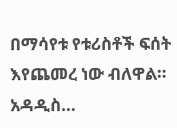በማሳየቱ የቱሪስቶች ፍሰት እየጨመረ ነው ብለዋል። አዳዲስ…